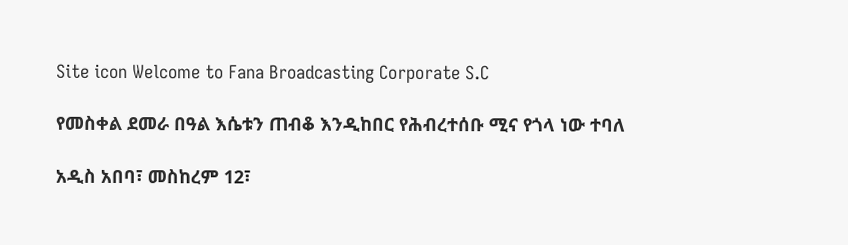Site icon Welcome to Fana Broadcasting Corporate S.C

የመስቀል ደመራ በዓል እሴቱን ጠብቆ እንዲከበር የሕብረተሰቡ ሚና የጎላ ነው ተባለ

አዲስ አበባ፣ መስከረም 12፣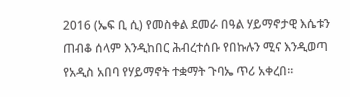2016 (ኤፍ ቢ ሲ) የመስቀል ደመራ በዓል ሃይማኖታዊ እሴቱን ጠብቆ ሰላም እንዲከበር ሕብረተሰቡ የበኩሉን ሚና እንዲወጣ የአዲስ አበባ የሃይማኖት ተቋማት ጉባኤ ጥሪ አቀረበ፡፡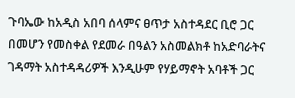ጉባኤው ከአዲስ አበባ ሰላምና ፀጥታ አስተዳደር ቢሮ ጋር በመሆን የመስቀል የደመራ በዓልን አስመልክቶ ከአድባራትና ገዳማት አስተዳዳሪዎች እንዲሁም የሃይማኖት አባቶች ጋር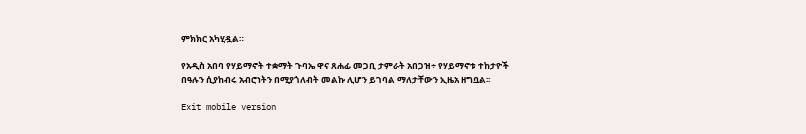ምክክር አካሂዷል።

የአዲስ አበባ የሃይማኖት ተቋማት ጉባኤ ዋና ጸሐፊ መጋቢ ታምራት አበጋዝ÷ የሃይማኖቱ ተከታዮች በዓሉን ሲያከብሩ አብሮነትን በሚያጎለብት መልኩ ሊሆን ይገባል ማለታቸውን ኢዜአ ዘግቧል፡፡

Exit mobile version